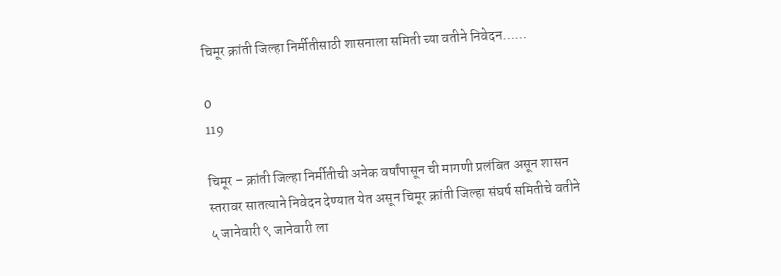चिमूर क्रांती जिल्हा निर्मीतीसाठी शासनाला समिती च्या वतीने निवेदन……

0
119

चिमूर – क्रांती जिल्हा निर्मीतीची अनेक वर्षांपासून ची मागणी प्रलंबित असून शासन स्तरावर सातत्याने निवेदन देण्यात येत असून चिमूर क्रांती जिल्हा संघर्ष समितीचे वतीने ५ जानेवारी ९ जानेवारी ला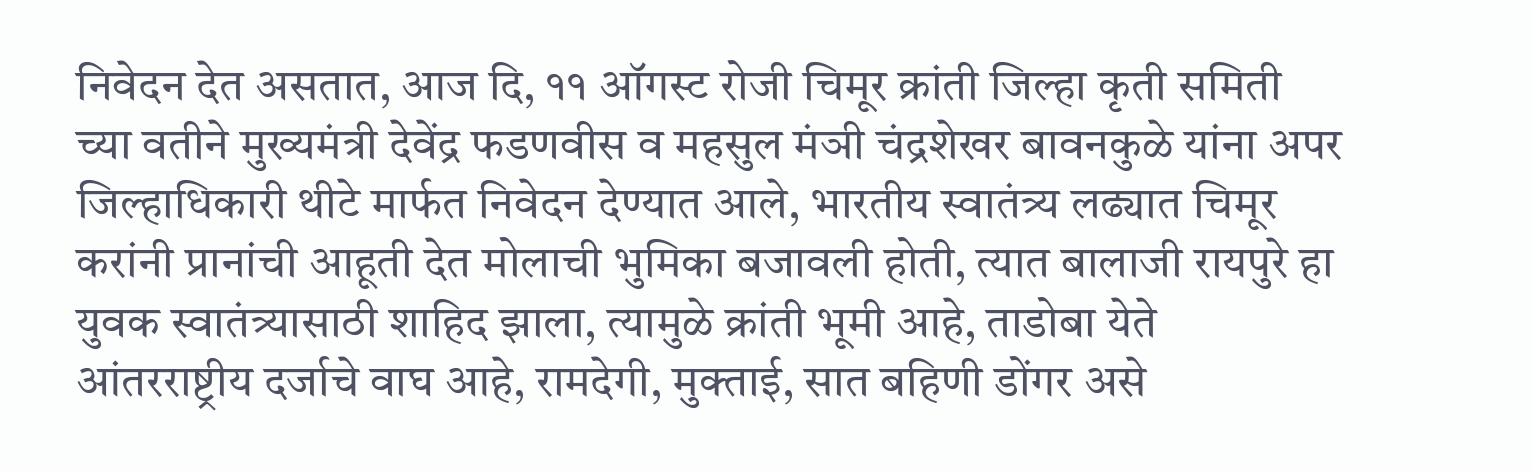निवेदन देत असतात, आज दि, ११ ऑगस्ट रोजी चिमूर क्रांती जिल्हा कृती समिती च्या वतीने मुख्यमंत्री देवेंद्र फडणवीस व महसुल मंञी चंद्रशेखर बावनकुळे यांना अपर जिल्हाधिकारी थीटे मार्फत निवेदन देण्यात आले, भारतीय स्वातंत्र्य लढ्यात चिमूर करांनी प्रानांची आहूती देत मोलाची भुमिका बजावली होती, त्यात बालाजी रायपुरे हा युवक स्वातंत्र्यासाठी शाहिद झाला, त्यामुळे क्रांती भूमी आहे, ताडोबा येते आंतरराष्ट्रीय दर्जाचे वाघ आहे, रामदेगी, मुक्ताई, सात बहिणी डोंगर असे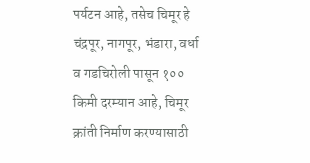पर्यटन आहे, तसेच चिमूर हे चंद्रपूर, नागपूर, भंडारा, वर्धा व गडचिरोली पासून १०० किमी दरम्यान आहे, चिमूर क्रांती निर्माण करण्यासाठी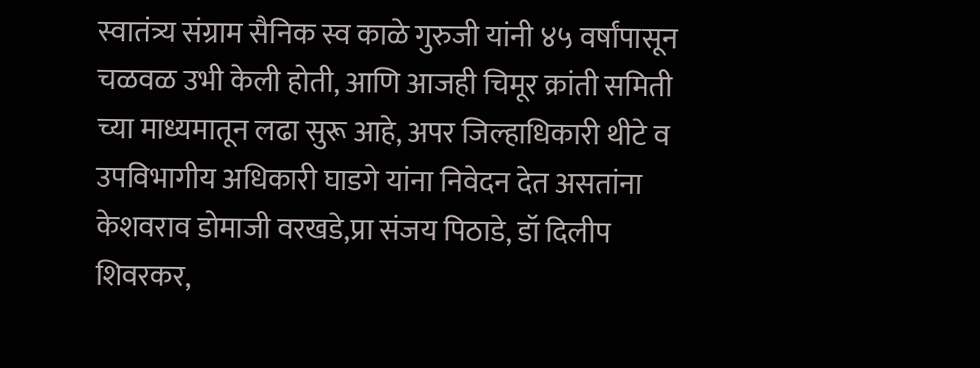स्वातंत्र्य संग्राम सैनिक स्व काळे गुरुजी यांनी ४५ वर्षांपासून चळवळ उभी केली होती, आणि आजही चिमूर क्रांती समिती च्या माध्यमातून लढा सुरू आहे, अपर जिल्हाधिकारी थीटे व उपविभागीय अधिकारी घाडगे यांना निवेदन देत असतांना केशवराव डोमाजी वरखडे,प्रा संजय पिठाडे, डॉ दिलीप शिवरकर,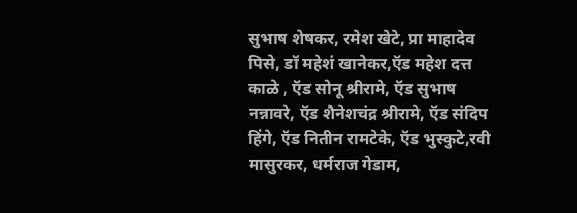सुभाष शेषकर, रमेश खेटे, प्रा माहादेव पिसे, डॉ महेशं खानेकर,ऍड महेश दत्त काळे , ऍड सोनू श्रीरामे, ऍड सुभाष नन्नावरे, ऍड शैनेशचंद्र श्रीरामे, ऍड संदिप हिंगे, ऍड नितीन रामटेके, ऍड भुस्कुटे,रवी मासुरकर, धर्मराज गेडाम,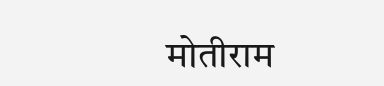मोतीराम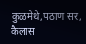कुळमेथे,पठाण सर, कैलास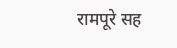रामपूरे सह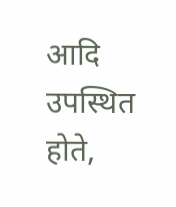आदि उपस्थित होते,